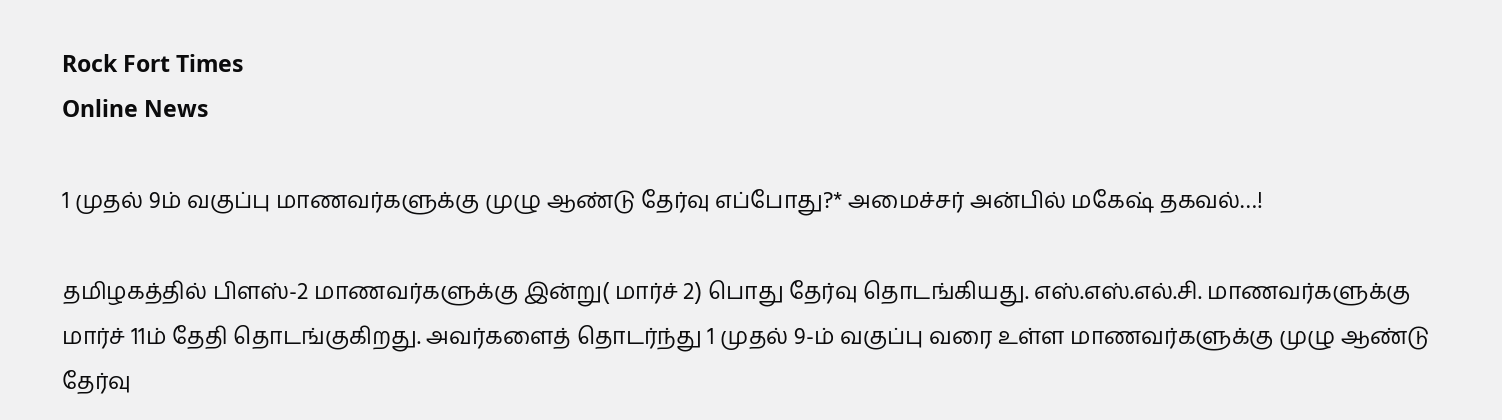Rock Fort Times
Online News

1 முதல் 9ம் வகுப்பு மாணவர்களுக்கு முழு ஆண்டு தேர்வு எப்போது?* அமைச்சர் அன்பில் மகேஷ் தகவல்…!

தமிழகத்தில் பிளஸ்-2 மாணவர்களுக்கு இன்று( மார்ச் 2) பொது தேர்வு தொடங்கியது. எஸ்.எஸ்.எல்.சி. மாணவர்களுக்கு மார்ச் 11ம் தேதி தொடங்குகிறது. அவர்களைத் தொடர்ந்து 1 முதல் 9-ம் வகுப்பு வரை உள்ள மாணவர்களுக்கு முழு ஆண்டு தேர்வு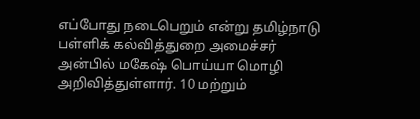எப்போது நடைபெறும் என்று தமிழ்நாடு பள்ளிக் கல்வித்துறை அமைச்சர் அன்பில் மகேஷ் பொய்யா மொழி அறிவித்துள்ளார். 10 மற்றும்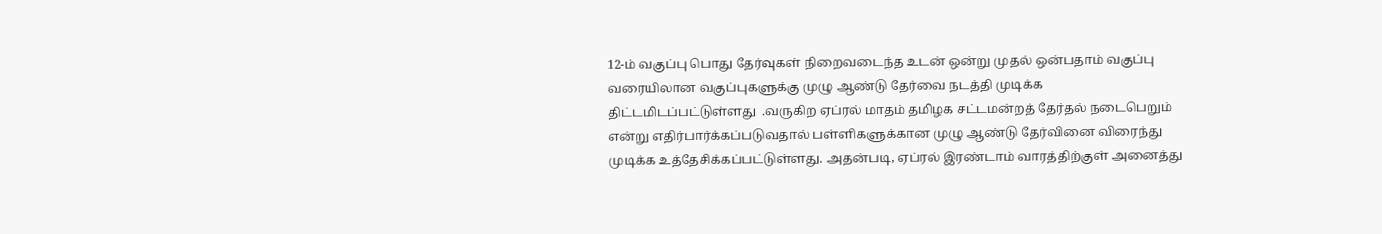12-ம் வகுப்பு பொது தேர்வுகள் நிறைவடைந்த உடன் ஒன்று முதல் ஒன்பதாம் வகுப்பு வரையிலான வகுப்புகளுக்கு முழு ஆண்டு தேர்வை நடத்தி முடிக்க திட்டமிடப்பட்டுள்ளது  .வருகிற ஏப்ரல் மாதம் தமிழக சட்டமன்றத் தேர்தல் நடைபெறும் என்று எதிர்பார்க்கப்படுவதால் பள்ளிகளுக்கான முழு ஆண்டு தேர்வினை விரைந்து முடிக்க உத்தேசிக்கப்பட்டுள்ளது. அதன்படி, ஏப்ரல் இரண்டாம் வாரத்திற்குள் அனைத்து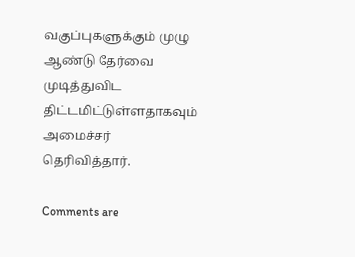வகுப்புகளுக்கும் முழு ஆண்டு தேர்வை முடித்துவிட திட்டமிட்டுள்ளதாகவும் அமைச்சர் தெரிவித்தார்.

Comments are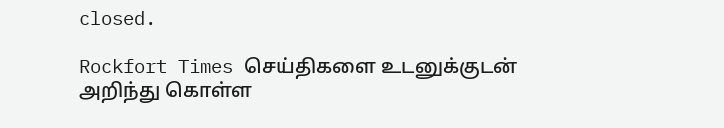closed.

Rockfort Times செய்திகளை உடனுக்குடன் அறிந்து கொள்ள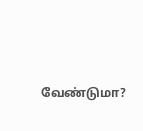வேண்டுமா?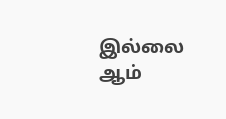இல்லை ஆம்